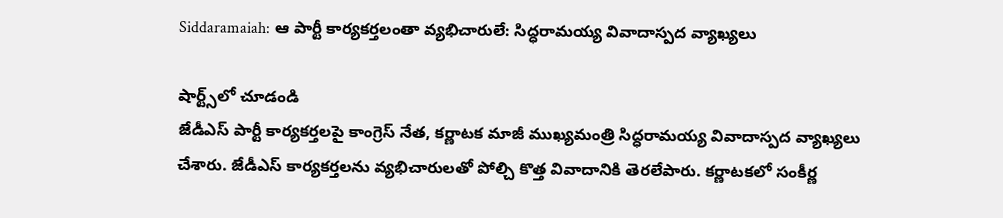Siddaramaiah: ఆ పార్టీ కార్యకర్తలంతా వ్యభిచారులే: సిద్ధరామయ్య వివాదాస్పద వ్యాఖ్యలు

షార్ట్స్‌లో చూడండి
జేడీఎస్ పార్టీ కార్యకర్తలపై కాంగ్రెస్ నేత, కర్ణాటక మాజీ ముఖ్యమంత్రి సిద్ధరామయ్య వివాదాస్పద వ్యాఖ్యలు చేశారు. జేడీఎస్ కార్యకర్తలను వ్యభిచారులతో పోల్చి కొత్త వివాదానికి తెరలేపారు. కర్ణాటకలో సంకీర్ణ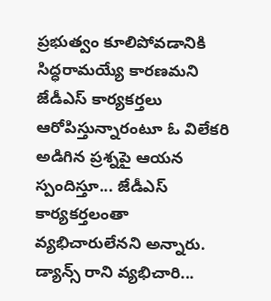ప్రభుత్వం కూలిపోవడానికి సిద్ధరామయ్యే కారణమని జేడీఎస్ కార్యకర్తలు ఆరోపిస్తున్నారంటూ ఓ విలేకరి అడిగిన ప్రశ్నపై ఆయన స్పందిస్తూ... జేడీఎస్ కార్యకర్తలంతా వ్యభిచారులేనని అన్నారు. డ్యాన్స్ రాని వ్యభిచారి...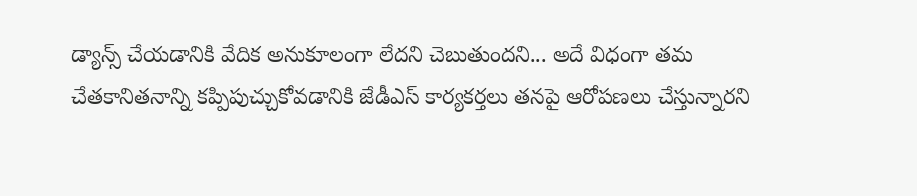డ్యాన్స్ చేయడానికి వేదిక అనుకూలంగా లేదని చెబుతుందని... అదే విధంగా తమ చేతకానితనాన్ని కప్పిపుచ్చుకోవడానికి జేడీఎస్ కార్యకర్తలు తనపై ఆరోపణలు చేస్తున్నారని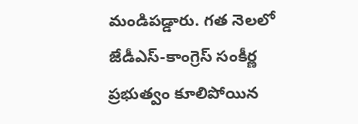మండిపడ్డారు. గత నెలలో జేడీఎస్-కాంగ్రెస్ సంకీర్ణ ప్రభుత్వం కూలిపోయిన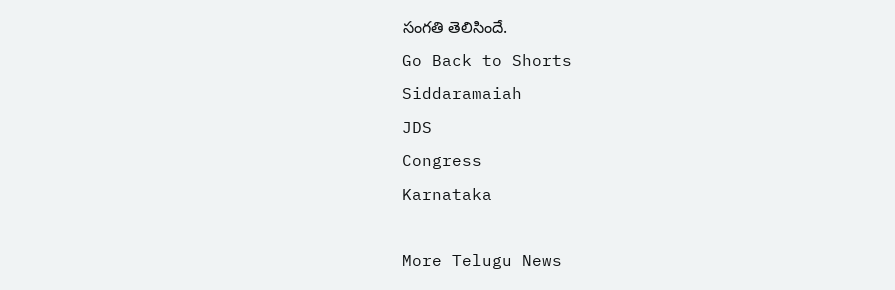సంగతి తెలిసిందే.
Go Back to Shorts
Siddaramaiah
JDS
Congress
Karnataka

More Telugu News